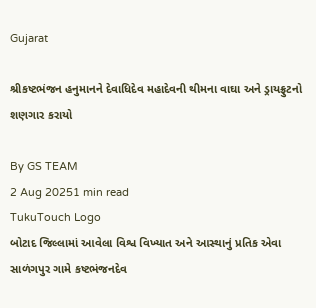Gujarat

શ્રીકષ્ટભંજન હનુમાનને દેવાધિદેવ મહાદેવની થીમના વાઘા અને ડ્રાયફ્રુટનો શણગાર કરાયો

By GS TEAM
2 Aug 20251 min read
TukuTouch Logo
બોટાદ જિલ્લામાં આવેલા વિશ્વ વિખ્યાત અને આસ્થાનું પ્રતિક એવા સાળંગપુર ગામે કષ્ટભંજનદેવ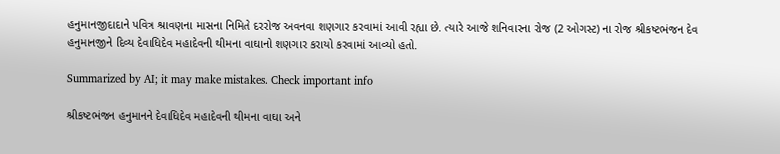હનુમાનજીદાદાને પવિત્ર શ્રાવણના માસના નિમિતે દરરોજ અવનવા શણગાર કરવામાં આવી રહ્યા છે. ત્યારે આજે શનિવારના રોજ (2 ઓગસ્ટ) ના રોજ શ્રીકષ્ટભંજન દેવ હનુમાનજીને દિવ્ય દેવાધિદેવ મહાદેવની થીમના વાઘાનો શણગાર કરાયો કરવામાં આવ્યો હતો.

Summarized by AI; it may make mistakes. Check important info

શ્રીકષ્ટભંજન હનુમાનને દેવાધિદેવ મહાદેવની થીમના વાઘા અને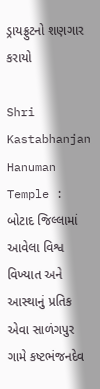ડ્રાયફ્રુટનો શણગાર કરાયો

Shri Kastabhanjan Hanuman Temple : બોટાદ જિલ્લામાં આવેલા વિશ્વ વિખ્યાત અને આસ્થાનું પ્રતિક એવા સાળંગપુર ગામે કષ્ટભંજનદેવ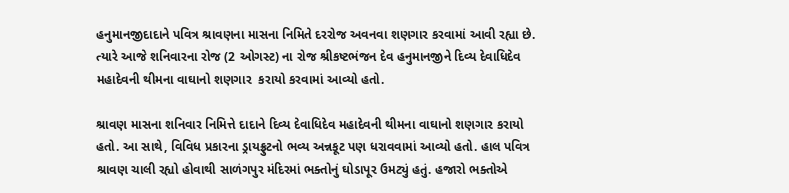હનુમાનજીદાદાને પવિત્ર શ્રાવણના માસના નિમિતે દરરોજ અવનવા શણગાર કરવામાં આવી રહ્યા છે. ત્યારે આજે શનિવારના રોજ (2 ઓગસ્ટ) ના રોજ શ્રીકષ્ટભંજન દેવ હનુમાનજીને દિવ્ય દેવાધિદેવ મહાદેવની થીમના વાઘાનો શણગાર  કરાયો કરવામાં આવ્યો હતો.

શ્રાવણ માસના શનિવાર નિમિત્તે દાદાને દિવ્ય દેવાધિદેવ મહાદેવની થીમના વાઘાનો શણગાર કરાયો હતો. આ સાથે, વિવિધ પ્રકારના ડ્રાયફ્રુટનો ભવ્ય અન્નકૂટ પણ ધરાવવામાં આવ્યો હતો. હાલ પવિત્ર શ્રાવણ ચાલી રહ્યો હોવાથી સાળંગપુર મંદિરમાં ભક્તોનું ઘોડાપૂર ઉમટ્યું હતું. હજારો ભક્તોએ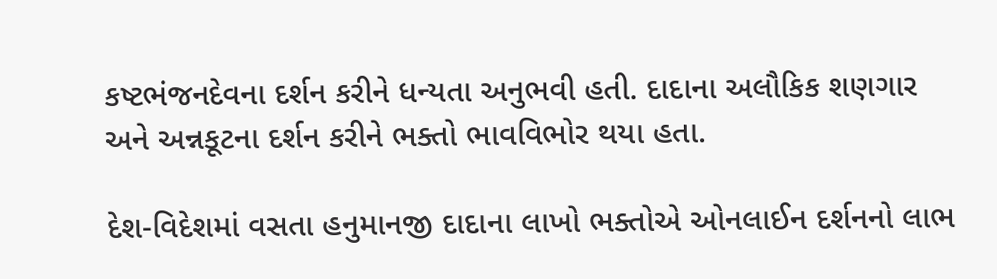કષ્ટભંજનદેવના દર્શન કરીને ધન્યતા અનુભવી હતી. દાદાના અલૌકિક શણગાર અને અન્નકૂટના દર્શન કરીને ભક્તો ભાવવિભોર થયા હતા.

દેશ-વિદેશમાં વસતા હનુમાનજી દાદાના લાખો ભક્તોએ ઓનલાઈન દર્શનનો લાભ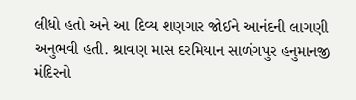લીધો હતો અને આ દિવ્ય શણગાર જોઈને આનંદની લાગણી અનુભવી હતી. શ્રાવણ માસ દરમિયાન સાળંગપુર હનુમાનજી મંદિરનો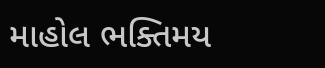માહોલ ભક્તિમય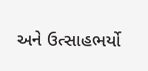અને ઉત્સાહભર્યો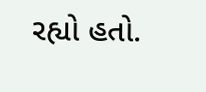રહ્યો હતો.